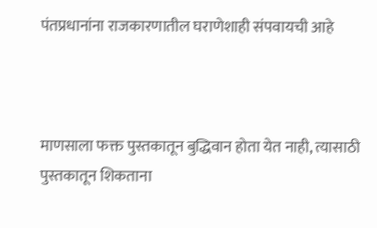पंतप्रधानांना राजकारणातील घराणेशाही संपवायची आहे



माणसाला फक्त पुस्तकातून बुद्धिवान होता येत नाही, त्यासाठी पुस्तकातून शिकताना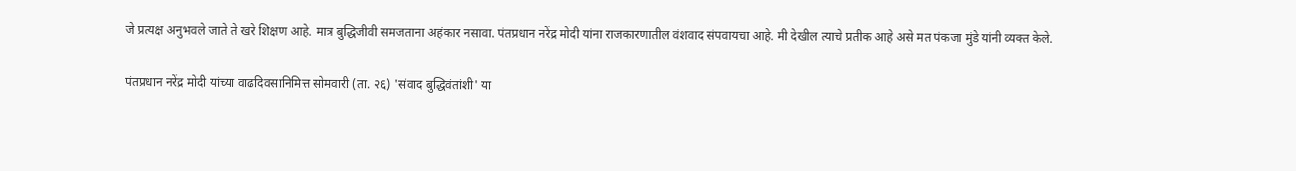जे प्रत्यक्ष अनुभवले जाते ते खरे शिक्षण आहे. मात्र बुद्धिजीवी समजताना अहंकार नसावा. पंतप्रधान नरेंद्र मोदी यांना राजकारणातील वंशवाद संपवायचा आहे. मी देखील त्याचे प्रतीक आहे असे मत पंकजा मुंडे यांनी व्यक्त केले.

पंतप्रधान नरेंद्र मोदी यांच्या वाढदिवसानिमित्त सोमवारी (ता. २६) 'संवाद बुद्धिवंतांशी' या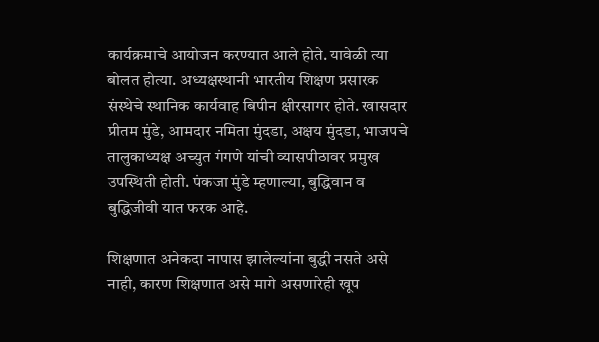कार्यक्रमाचे आयोजन करण्यात आले होते. यावेळी त्या बोलत होत्या. अध्यक्षस्थानी भारतीय शिक्षण प्रसारक संस्थेचे स्थानिक कार्यवाह बिपीन क्षीरसागर होते. खासदार प्रीतम मुंडे, आमदार नमिता मुंदडा, अक्षय मुंदडा, भाजपचे तालुकाध्यक्ष अच्युत गंगणे यांची व्यासपीठावर प्रमुख उपस्थिती होती. पंकजा मुंडे म्हणाल्या, बुद्धिवान व बुद्धिजीवी यात फरक आहे.

शिक्षणात अनेकदा नापास झालेल्यांना बुद्धी नसते असे नाही, कारण शिक्षणात असे मागे असणारेही खूप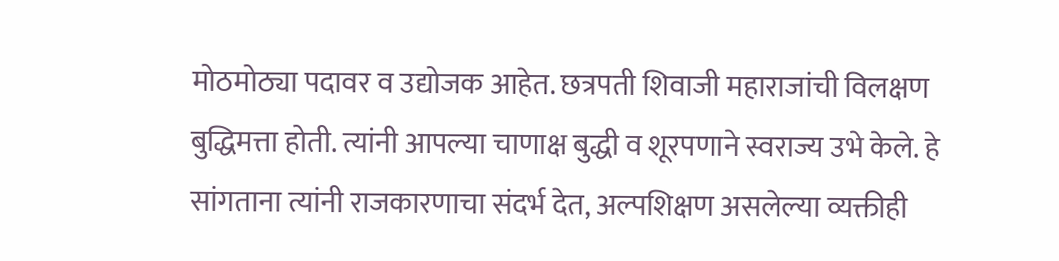मोठमोठ्या पदावर व उद्योजक आहेत. छत्रपती शिवाजी महाराजांची विलक्षण बुद्धिमत्ता होती. त्यांनी आपल्या चाणाक्ष बुद्धी व शूरपणाने स्वराज्य उभे केले. हे सांगताना त्यांनी राजकारणाचा संदर्भ देत, अल्पशिक्षण असलेल्या व्यक्तीही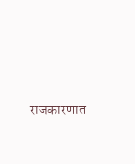राजकारणात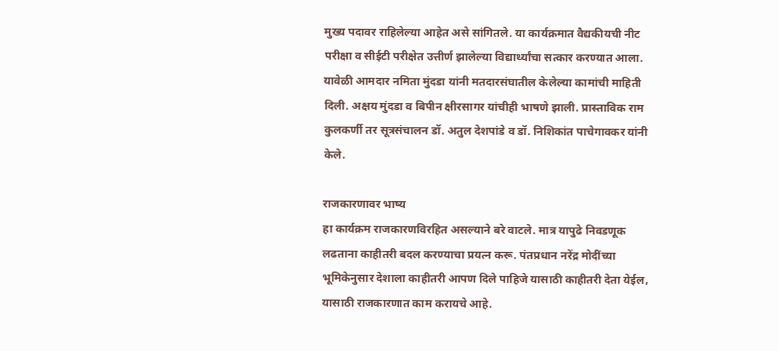मुख्य पदावर राहिलेल्या आहेत असे सांगितले. या कार्यक्रमात वैद्यकीयची नीट परीक्षा व सीईटी परीक्षेत उत्तीर्ण झालेल्या विद्यार्थ्यांचा सत्कार करण्यात आला. यावेळी आमदार नमिता मुंदडा यांनी मतदारसंघातील केलेल्या कामांची माहिती दिली. अक्षय मुंदडा व बिपीन क्षीरसागर यांचीही भाषणे झाली. प्रास्ताविक राम कुलकर्णी तर सूत्रसंचालन डॉ. अतुल देशपांडे व डॉ. निशिकांत पाचेगावकर यांनी केले.

राजकारणावर भाष्य
हा कार्यक्रम राजकारणविरहित असल्याने बरे वाटले. मात्र यापुढे निवडणूक लढताना काहीतरी बदल करण्याचा प्रयत्न करू. पंतप्रधान नरेंद्र मोदींच्या भूमिकेनुसार देशाला काहीतरी आपण दिले पाहिजे यासाठी काहीतरी देता येईल, यासाठी राजकारणात काम करायचे आहे.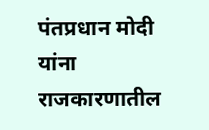पंतप्रधान मोदी यांना राजकारणातील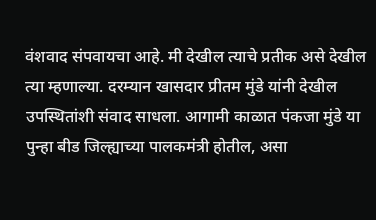वंशवाद संपवायचा आहे. मी देखील त्याचे प्रतीक असे देखील त्या म्हणाल्या. दरम्यान खासदार प्रीतम मुंडे यांनी देखील उपस्थितांशी संवाद साधला. आगामी काळात पंकजा मुंडे या पुन्हा बीड जिल्ह्याच्या पालकमंत्री होतील, असा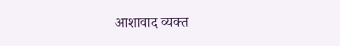आशावाद व्यक्त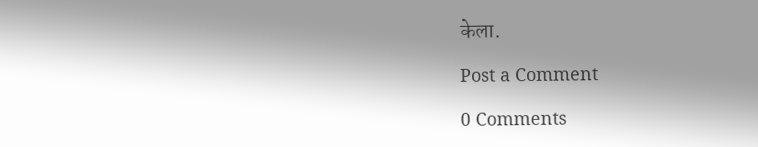केला.

Post a Comment

0 Comments